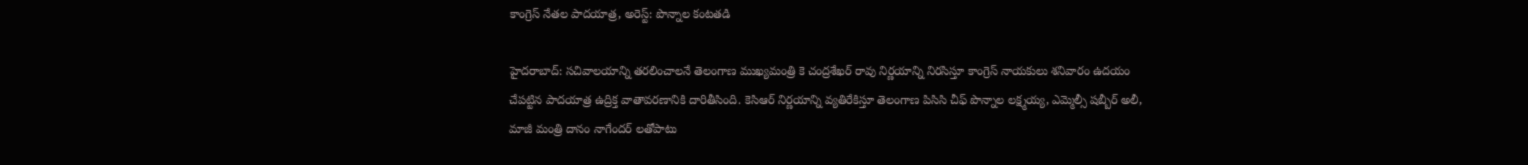కాంగ్రెస్ నేతల పాదయాత్ర, అరెస్ట్: పొన్నాల కంటతడి

హైదరాబాద్: సచివాలయాన్ని తరలించాలనే తెలంగాణ ముఖ్యమంత్రి కె చంద్రశేఖర్ రావు నిర్ణయాన్ని నిరసిస్తూ కాంగ్రెస్ నాయకులు శనివారం ఉదయం చేపట్టిన పాదయాత్ర ఉద్రిక్త వాతావరణానికి దారితీసింది. కెసిఆర్ నిర్ణయాన్ని వ్యతిరేకిస్తూ తెలంగాణ పిసిసి చీఫ్ పొన్నాల లక్ష్మయ్య, ఎమ్మెల్సీ షబ్బీర్ అలీ, మాజీ మంత్రి దానం నాగేందర్ లతోపాటు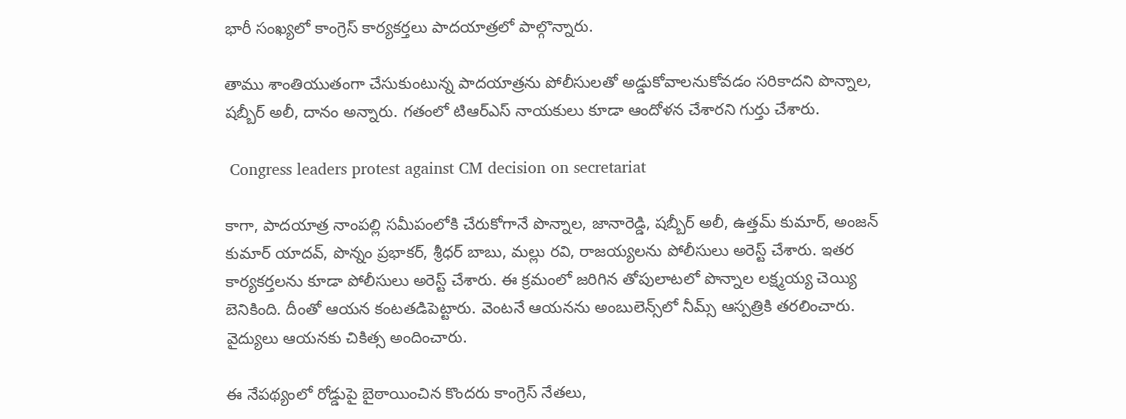భారీ సంఖ్యలో కాంగ్రెస్ కార్యకర్తలు పాదయాత్రలో పాల్గొన్నారు.

తాము శాంతియుతంగా చేసుకుంటున్న పాదయాత్రను పోలీసులతో అడ్డుకోవాలనుకోవడం సరికాదని పొన్నాల, షబ్బీర్ అలీ, దానం అన్నారు. గతంలో టిఆర్ఎస్ నాయకులు కూడా ఆందోళన చేశారని గుర్తు చేశారు.

 Congress leaders protest against CM decision on secretariat

కాగా, పాదయాత్ర నాంపల్లి సమీపంలోకి చేరుకోగానే పొన్నాల, జానారెడ్డి, షబ్బీర్ అలీ, ఉత్తమ్ కుమార్, అంజన్ కుమార్ యాదవ్, పొన్నం ప్రభాకర్, శ్రీధర్ బాబు, మల్లు రవి, రాజయ్యలను పోలీసులు అరెస్ట్ చేశారు. ఇతర కార్యకర్తలను కూడా పోలీసులు అరెస్ట్ చేశారు. ఈ క్రమంలో జరిగిన తోపులాటలో పొన్నాల లక్ష్మయ్య చెయ్యి బెనికింది. దీంతో ఆయన కంటతడిపెట్టారు. వెంటనే ఆయనను అంబులెన్స్‌లో నీమ్స్ ఆస్పత్రికి తరలించారు. వైద్యులు ఆయనకు చికిత్స అందించారు.

ఈ నేపథ్యంలో రోడ్డుపై బైఠాయించిన కొందరు కాంగ్రెస్ నేతలు,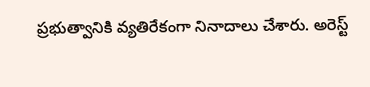ప్రభుత్వానికి వ్యతిరేకంగా నినాదాలు చేశారు. అరెస్ట్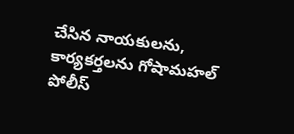చేసిన నాయకులను, కార్యకర్తలను గోషామహల్ పోలీస్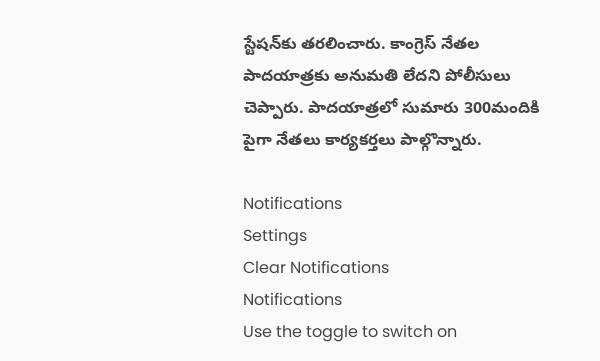స్టేషన్‌కు తరలించారు. కాంగ్రెస్ నేతల పాదయాత్రకు అనుమతి లేదని పోలీసులు చెప్పారు. పాదయాత్రలో సుమారు 300మందికి పైగా నేతలు కార్యకర్తలు పాల్గొన్నారు.

Notifications
Settings
Clear Notifications
Notifications
Use the toggle to switch on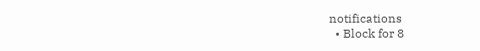notifications
  • Block for 8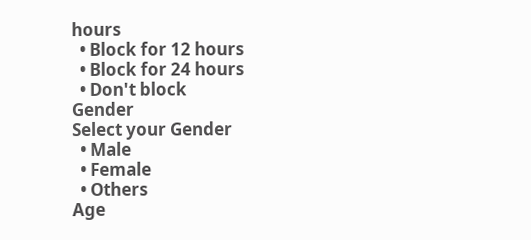hours
  • Block for 12 hours
  • Block for 24 hours
  • Don't block
Gender
Select your Gender
  • Male
  • Female
  • Others
Age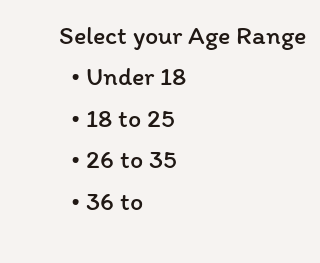Select your Age Range
  • Under 18
  • 18 to 25
  • 26 to 35
  • 36 to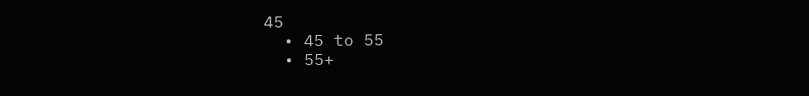45
  • 45 to 55
  • 55+